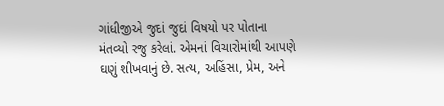ગાંધીજીએ જુદાં જુદાં વિષયો પર પોતાના મંતવ્યો રજુ કરેલાં. એમનાં વિચારોમાંથી આપણે ઘણું શીખવાનું છે. સત્ય, અહિંસા, પ્રેમ, અને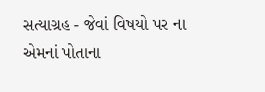સત્યાગ્રહ - જેવાં વિષયો પર ના એમનાં પોતાના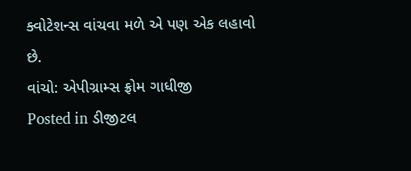ક્વોટેશન્સ વાંચવા મળે એ પણ એક લહાવો છે.
વાંચો: એપીગ્રામ્સ ફ્રોમ ગાધીજી
Posted in ડીજીટલ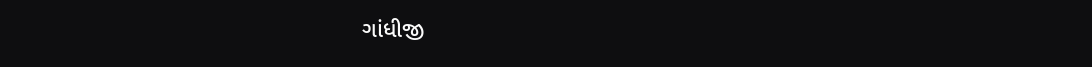ગાંધીજી